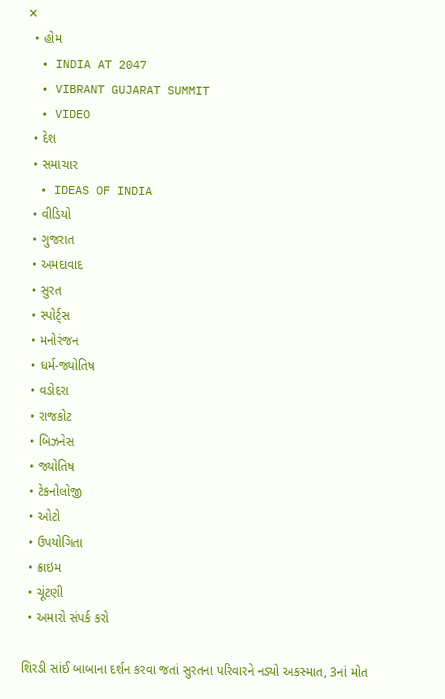✕
  • હોમ
  • INDIA AT 2047
  • VIBRANT GUJARAT SUMMIT
  • VIDEO
  • દેશ
  • સમાચાર
  • IDEAS OF INDIA
  • વીડિયો
  • ગુજરાત
  • અમદાવાદ
  • સુરત
  • સ્પોર્ટ્સ
  • મનોરંજન
  • ધર્મ-જ્યોતિષ
  • વડોદરા
  • રાજકોટ
  • બિઝનેસ
  • જ્યોતિષ
  • ટેકનોલોજી
  • ઓટો
  • ઉપયોગિતા
  • ક્રાઇમ
  • ચૂંટણી
  • અમારો સંપર્ક કરો

શિરડી સાંઈ બાબાના દર્શન કરવા જતાં સુરતના પરિવારને નડ્યો અકસ્માત, 3નાં મોત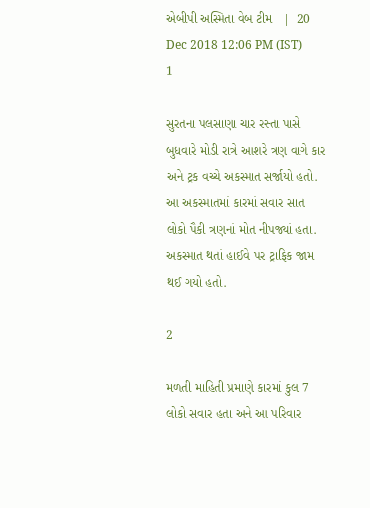એબીપી અસ્મિતા વેબ ટીમ   |  20 Dec 2018 12:06 PM (IST)
1

સુરતના પલસાણા ચાર રસ્તા પાસે બુધવારે મોડી રાત્રે આશરે ત્રણ વાગે કાર અને ટ્રક વચ્ચે અકસ્માત સર્જાયો હતો. આ અકસ્માતમાં કારમાં સવાર સાત લોકો પૈકી ત્રણનાં મોત નીપજ્યાં હતા. અકસ્માત થતાં હાઈવે પર ટ્રાફિક જામ થઈ ગયો હતો.

2

મળતી માહિતી પ્રમાણે કારમાં કુલ 7 લોકો સવાર હતા અને આ પરિવાર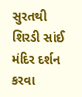સુરતથી શિરડી સાંઈ મંદિર દર્શન કરવા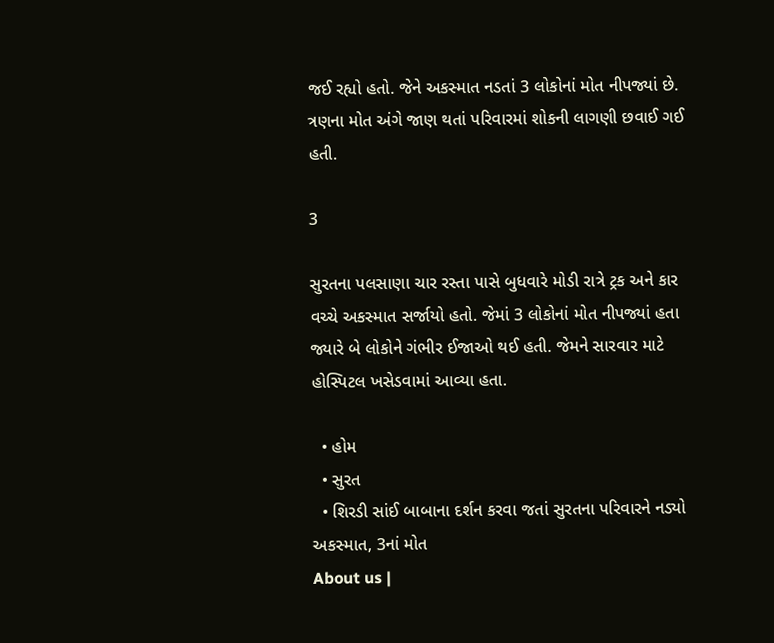જઈ રહ્યો હતો. જેને અકસ્માત નડતાં 3 લોકોનાં મોત નીપજ્યાં છે. ત્રણના મોત અંગે જાણ થતાં પરિવારમાં શોકની લાગણી છવાઈ ગઈ હતી.

3

સુરતના પલસાણા ચાર રસ્તા પાસે બુધવારે મોડી રાત્રે ટ્રક અને કાર વચ્ચે અકસ્માત સર્જાયો હતો. જેમાં 3 લોકોનાં મોત નીપજ્યાં હતા જ્યારે બે લોકોને ગંભીર ઈજાઓ થઈ હતી. જેમને સારવાર માટે હોસ્પિટલ ખસેડવામાં આવ્યા હતા.

  • હોમ
  • સુરત
  • શિરડી સાંઈ બાબાના દર્શન કરવા જતાં સુરતના પરિવારને નડ્યો અકસ્માત, 3નાં મોત
About us |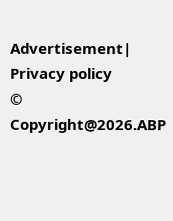Advertisement| Privacy policy
© Copyright@2026.ABP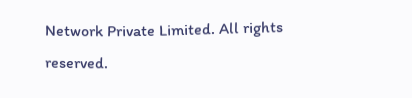Network Private Limited. All rights reserved.